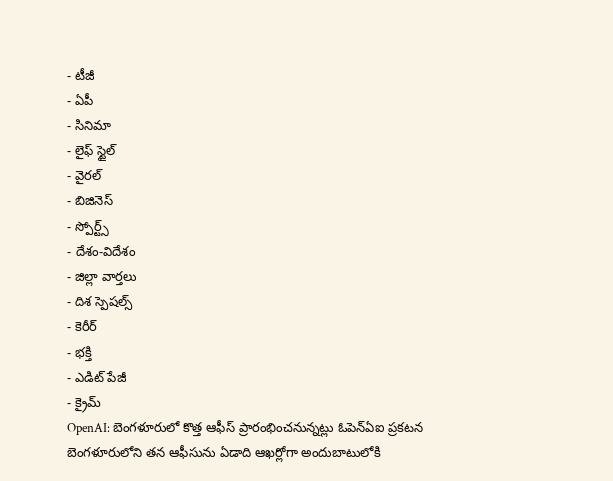- టీజీ
- ఏపీ
- సినిమా
- లైఫ్ స్టైల్
- వైరల్
- బిజినెస్
- స్పోర్ట్స్
- దేశం-విదేశం
- జిల్లా వార్తలు
- దిశ స్పెషల్స్
- కెరీర్
- భక్తి
- ఎడిట్ పేజీ
- క్రైమ్
OpenAI: బెంగళూరులో కొత్త ఆఫీస్ ప్రారంభించనున్నట్లు ఓపెన్ఏఐ ప్రకటన
బెంగళూరులోని తన ఆఫీసును ఏడాది ఆఖర్లోగా అందుబాటులోకి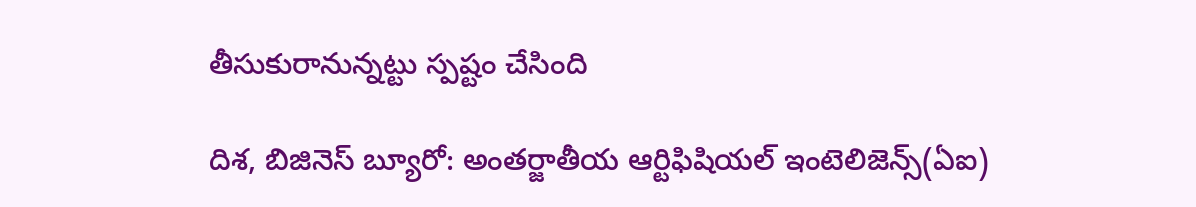తీసుకురానున్నట్టు స్పష్టం చేసింది

దిశ, బిజినెస్ బ్యూరో: అంతర్జాతీయ ఆర్టిఫిషియల్ ఇంటెలిజెన్స్(ఏఐ)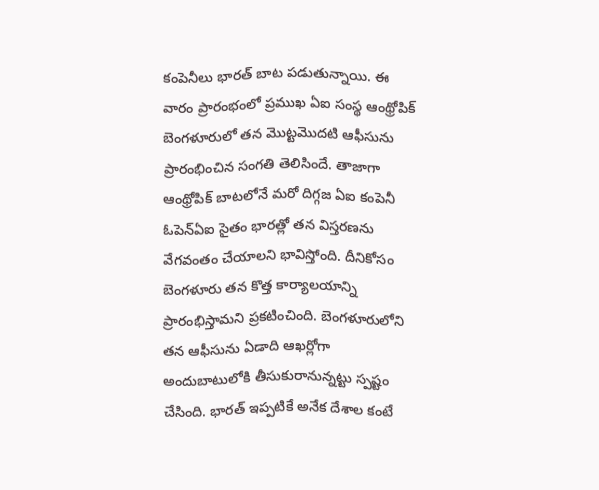కంపెనీలు భారత్ బాట పడుతున్నాయి. ఈ వారం ప్రారంభంలో ప్రముఖ ఏఐ సంస్థ ఆంథ్రోపిక్ బెంగళూరులో తన మొట్టమొదటి ఆఫీసును ప్రారంభించిన సంగతి తెలిసిందే. తాజాగా ఆంథ్రోపిక్ బాటలోనే మరో దిగ్గజ ఏఐ కంపెనీ ఓపెన్ఏఐ సైతం భారత్లో తన విస్తరణను వేగవంతం చేయాలని భావిస్తోంది. దీనికోసం బెంగళూరు తన కొత్త కార్యాలయాన్ని ప్రారంభిస్తామని ప్రకటించింది. బెంగళూరులోని తన ఆఫీసును ఏడాది ఆఖర్లోగా అందుబాటులోకి తీసుకురానున్నట్టు స్పష్టం చేసింది. భారత్ ఇప్పటికే అనేక దేశాల కంటే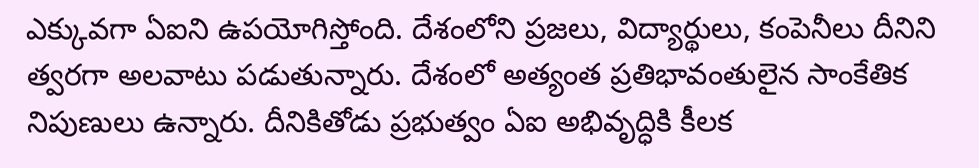ఎక్కువగా ఏఐని ఉపయోగిస్తోంది. దేశంలోని ప్రజలు, విద్యార్థులు, కంపెనీలు దీనిని త్వరగా అలవాటు పడుతున్నారు. దేశంలో అత్యంత ప్రతిభావంతులైన సాంకేతిక నిపుణులు ఉన్నారు. దీనికితోడు ప్రభుత్వం ఏఐ అభివృద్ధికి కీలక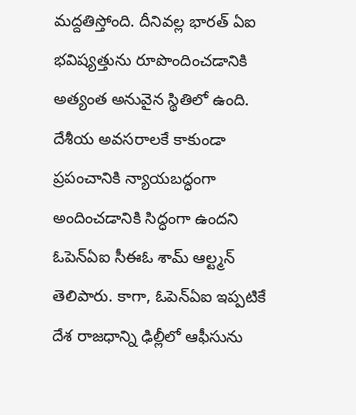మద్దతిస్తోంది. దీనివల్ల భారత్ ఏఐ భవిష్యత్తును రూపొందించడానికి అత్యంత అనువైన స్థితిలో ఉంది. దేశీయ అవసరాలకే కాకుండా ప్రపంచానికి న్యాయబద్ధంగా అందించడానికి సిద్ధంగా ఉందని ఓపెన్ఏఐ సీఈఓ శామ్ ఆల్ట్మన్ తెలిపారు. కాగా, ఓపెన్ఏఐ ఇప్పటికే దేశ రాజధాన్ని ఢిల్లీలో ఆఫీసును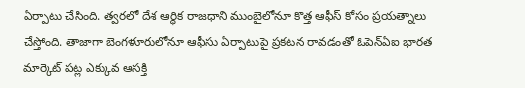ఏర్పాటు చేసింది. త్వరలో దేశ ఆర్థిక రాజధాని ముంబైలోనూ కొత్త ఆఫీస్ కోసం ప్రయత్నాలు చేస్తోంది. తాజాగా బెంగళూరులోనూ ఆఫీసు ఏర్పాటుపై ప్రకటన రావడంతో ఓపెన్ఏఐ భారత మార్కెట్ పట్ల ఎక్కువ ఆసక్తి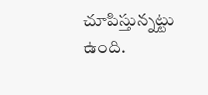చూపిస్తున్నట్టు ఉంది.